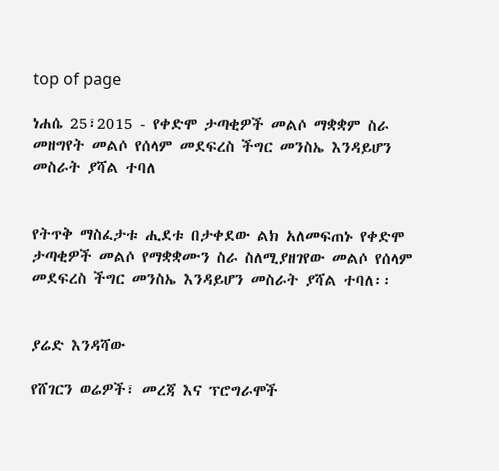top of page

ነሐሴ 25፣2015 - የቀድሞ ታጣቂዎች መልሶ ማቋቋም ስራ መዘግየት መልሶ የሰላም መደፍረስ ችግር መንስኤ እንዳይሆን መስራት ያሻል ተባለ


የትጥቅ ማስፈታቱ ሒደቱ በታቀደው ልክ አለመፍጠኑ የቀድሞ ታጣቂዎች መልሶ የማቋቋሙን ስራ ስለሚያዘገየው መልሶ የሰላም መደፍረስ ችግር መንስኤ እንዳይሆን መስራት ያሻል ተባለ፡፡


ያሬድ እንዳሻው

የሸገርን ወሬዎች፣ መረጃ እና ፕሮግራሞች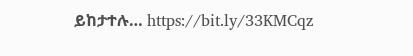ይከታተሉ… https://bit.ly/33KMCqz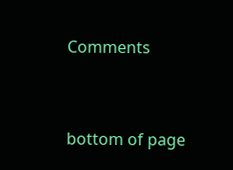Comments


bottom of page